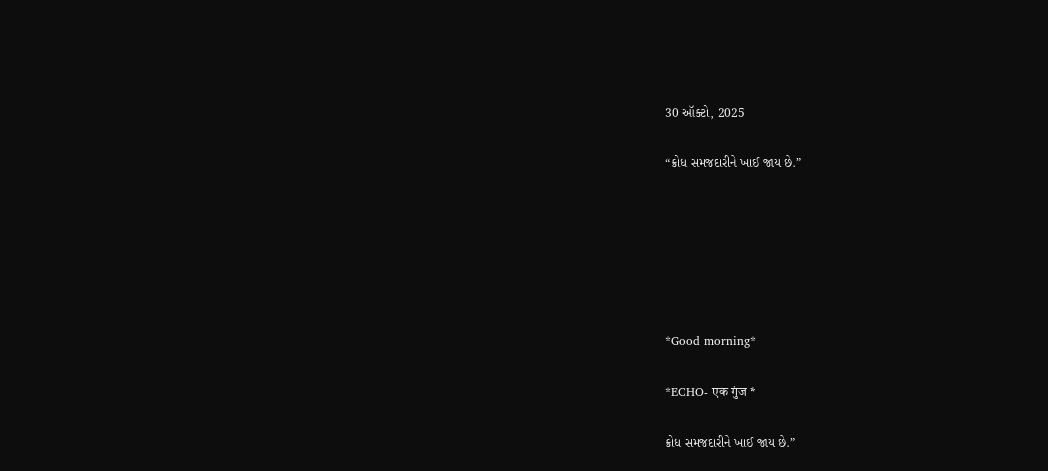30 ઑક્ટો, 2025

“ક્રોધ સમજદારીને ખાઈ જાય છે.”






*Good morning*

*ECHO- एक गुंज *

ક્રોધ સમજદારીને ખાઈ જાય છે.”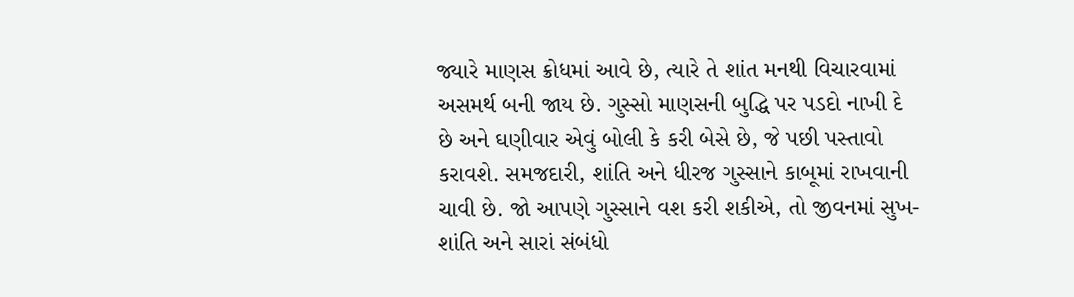જ્યારે માણસ ક્રોધમાં આવે છે, ત્યારે તે શાંત મનથી વિચારવામાં અસમર્થ બની જાય છે. ગુસ્સો માણસની બુદ્ધિ પર પડદો નાખી દે છે અને ઘણીવાર એવું બોલી કે કરી બેસે છે, જે પછી પસ્તાવો કરાવશે. સમજદારી, શાંતિ અને ધીરજ ગુસ્સાને કાબૂમાં રાખવાની ચાવી છે. જો આપણે ગુસ્સાને વશ કરી શકીએ, તો જીવનમાં સુખ-શાંતિ અને સારાં સંબંધો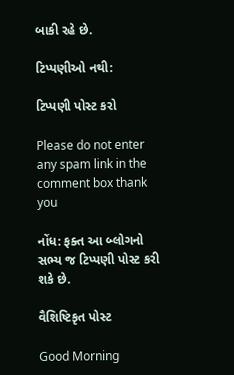બાકી રહે છે.

ટિપ્પણીઓ નથી:

ટિપ્પણી પોસ્ટ કરો

Please do not enter any spam link in the comment box thank you

નોંધ: ફક્ત આ બ્લોગનો સભ્ય જ ટિપ્પણી પોસ્ટ કરી શકે છે.

વૈશિષ્ટિકૃત પોસ્ટ

Good Morning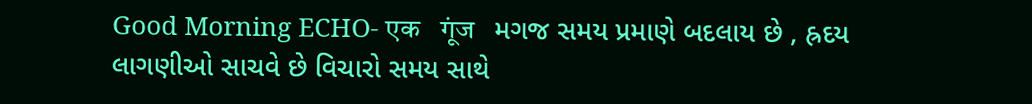Good Morning ECHO- एक   गूंज   મગજ સમય પ્રમાણે બદલાય છે , હ્રદય લાગણીઓ સાચવે છે વિચારો સમય સાથે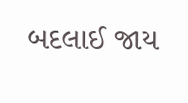બદલાઈ જાય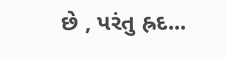છે , પરંતુ હ્રદ...